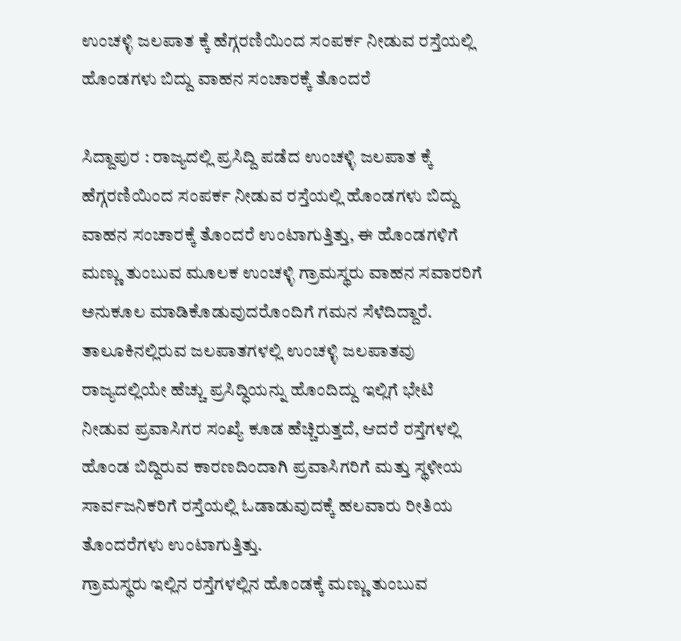ಉಂಚಳ್ಳಿ ಜಲಪಾತ ಕ್ಕೆ ಹೆಗ್ಗರಣಿಯಿಂದ ಸಂಪರ್ಕ ನೀಡುವ ರಸ್ತೆಯಲ್ಲಿ ಹೊಂಡಗಳು ಬಿದ್ದು ವಾಹನ ಸಂಚಾರಕ್ಕೆ ತೊಂದರೆ

ಸಿದ್ದಾಪುರ : ರಾಜ್ಯದಲ್ಲಿ ಪ್ರಸಿದ್ದಿ ಪಡೆದ ಉಂಚಳ್ಳಿ ಜಲಪಾತ ಕ್ಕೆ ಹೆಗ್ಗರಣಿಯಿಂದ ಸಂಪರ್ಕ ನೀಡುವ ರಸ್ತೆಯಲ್ಲಿ ಹೊಂಡಗಳು ಬಿದ್ದು ವಾಹನ ಸಂಚಾರಕ್ಕೆ ತೊಂದರೆ ಉಂಟಾಗುತ್ತಿತ್ತು, ಈ ಹೊಂಡಗಳಿಗೆ ಮಣ್ಣು ತುಂಬುವ ಮೂಲಕ ಉಂಚಳ್ಳಿ ಗ್ರಾಮಸ್ಥರು ವಾಹನ ಸವಾರರಿಗೆ ಅನುಕೂಲ ಮಾಡಿಕೊಡುವುದರೊಂದಿಗೆ ಗಮನ ಸೆಳೆದಿದ್ದಾರೆ.
ತಾಲೂಕಿನಲ್ಲಿರುವ ಜಲಪಾತಗಳಲ್ಲಿ ಉಂಚಳ್ಳಿ ಜಲಪಾತವು ರಾಜ್ಯದಲ್ಲಿಯೇ ಹೆಚ್ಚು ಪ್ರಸಿದ್ಧಿಯನ್ನು ಹೊಂದಿದ್ದು ಇಲ್ಲಿಗೆ ಭೇಟಿ ನೀಡುವ ಪ್ರವಾಸಿಗರ ಸಂಖ್ಯೆ ಕೂಡ ಹೆಚ್ಚಿರುತ್ತದೆ, ಆದರೆ ರಸ್ತೆಗಳಲ್ಲಿ ಹೊಂಡ ಬಿದ್ದಿರುವ ಕಾರಣದಿಂದಾಗಿ ಪ್ರವಾಸಿಗರಿಗೆ ಮತ್ತು ಸ್ಥಳೀಯ ಸಾರ್ವಜನಿಕರಿಗೆ ರಸ್ತೆಯಲ್ಲಿ ಓಡಾಡುವುದಕ್ಕೆ ಹಲವಾರು ರೀತಿಯ ತೊಂದರೆಗಳು ಉಂಟಾಗುತ್ತಿತ್ತು.
ಗ್ರಾಮಸ್ಥರು ಇಲ್ಲಿನ ರಸ್ತೆಗಳಲ್ಲಿನ ಹೊಂಡಕ್ಕೆ ಮಣ್ಣು ತುಂಬುವ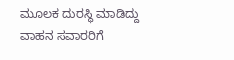ಮೂಲಕ ದುರಸ್ಥಿ ಮಾಡಿದ್ದು ವಾಹನ ಸವಾರರಿಗೆ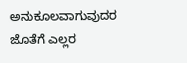ಅನುಕೂಲವಾಗುವುದರ ಜೊತೆಗೆ ಎಲ್ಲರ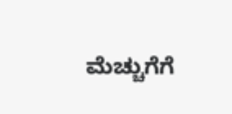ಮೆಚ್ಚುಗೆಗೆ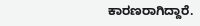ಕಾರಣರಾಗಿದ್ದಾರೆ.